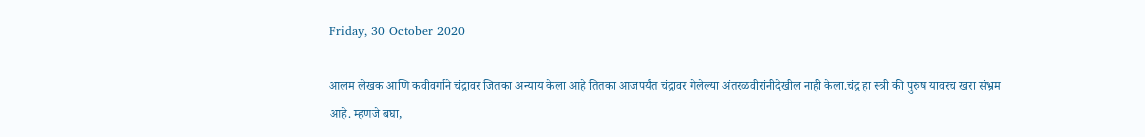Friday, 30 October 2020

आलम लेखक आणि कवीवर्गाने चंद्रावर जितका अन्याय केला आहे तितका आजपर्यंत चंद्रावर गेलेल्या अंतरळवीरांनीदेखील नाही केला.चंद्र हा स्त्री की पुरुष यावरच खरा संभ्रम आहे. म्हणजे बघा,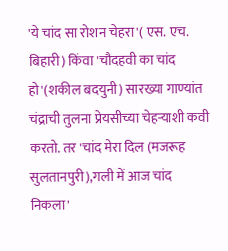'ये चांद सा रोशन चेहरा'( एस. एच. बिहारी) किंवा 'चौदहवी का चांद हो'(शकील बदयुनी) सारख्या गाण्यांत चंद्राची तुलना प्रेयसीच्या चेहऱ्याशी कवी करतो. तर 'चांद मेरा दिल (मजरूह सुलतानपुरी),गली में आज चांद निकला'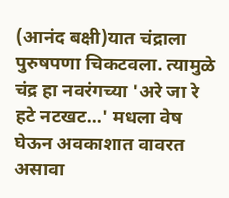(आनंद बक्षी)यात चंद्राला पुरुषपणा चिकटवला. त्यामुळे चंद्र हा नवरंगच्या 'अरे जा रे हटे नटखट...' मधला वेष घेऊन अवकाशात वावरत असावा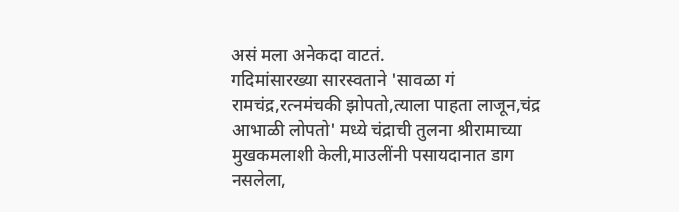असं मला अनेकदा वाटतं.
गदिमांसारख्या सारस्वताने 'सावळा गं रामचंद्र,रत्नमंचकी झोपतो,त्याला पाहता लाजून,चंद्र आभाळी लोपतो' मध्ये चंद्राची तुलना श्रीरामाच्या मुखकमलाशी केली,माउलींनी पसायदानात डाग नसलेला,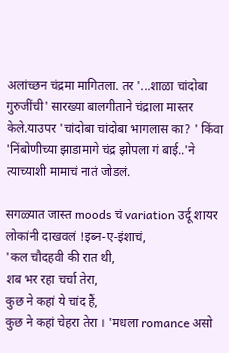अलांच्छन चंद्रमा मागितला. तर '...शाळा चांदोबा गुरुजींची' सारख्या बालगीताने चंद्राला मास्तर केले.याउपर 'चांदोबा चांदोबा भागलास का? ' किंवा
'निंबोणीच्या झाडामागे चंद्र झोपला गं बाई..'ने त्याच्याशी मामाचं नातं जोडलं.

सगळ्यात जास्त moods चं variation उर्दू शायर लोकांनी दाखवलं !इब्न-ए-इंशाचं,
'कल चौदहवी की रात थी,
शब भर रहा चर्चा तेरा,
कुछ ने कहां ये चांद हैं,
कुछ ने कहां चेहरा तेरा । 'मधला romance असो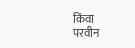किंवा
परवीन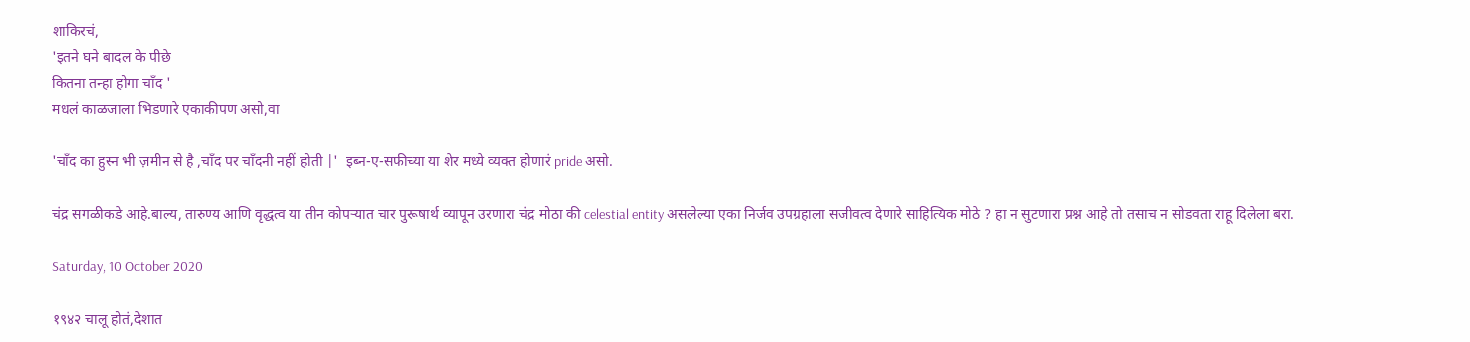शाकिरचं,
'इतने घने बादल के पीछे
कितना तन्हा होगा चाँद '
मधलं काळजाला भिडणारे एकाकीपण असो,वा

'चाँद का हुस्न भी ज़मीन से है ,चाँद पर चाँदनी नहीं होती |'  इब्न-ए-सफीच्या या शेर मध्ये व्यक्त होणारं pride असो.

चंद्र सगळीकडे आहे.बाल्य, तारुण्य आणि वृद्धत्व या तीन कोपऱ्यात चार पुरूषार्थ व्यापून उरणारा चंद्र मोठा की celestial entity असलेल्या एका निर्जव उपग्रहाला सजीवत्व देणारे साहित्यिक मोठे ? हा न सुटणारा प्रश्न आहे तो तसाच न सोडवता राहू दिलेला बरा.

Saturday, 10 October 2020

१९४२ चालू होतं,देशात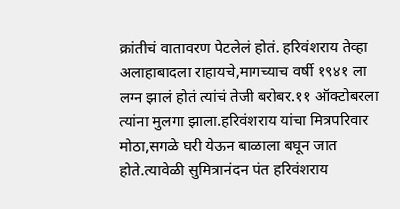क्रांतीचं वातावरण पेटलेलं होतं. हरिवंशराय तेव्हा अलाहाबादला राहायचे,मागच्याच वर्षी १९४१ ला लग्न झालं होतं त्यांचं तेजी बरोबर.११ ऑक्टोबरला त्यांना मुलगा झाला.हरिवंशराय यांचा मित्रपरिवार मोठा,सगळे घरी येऊन बाळाला बघून जात होते.त्यावेळी सुमित्रानंदन पंत हरिवंशराय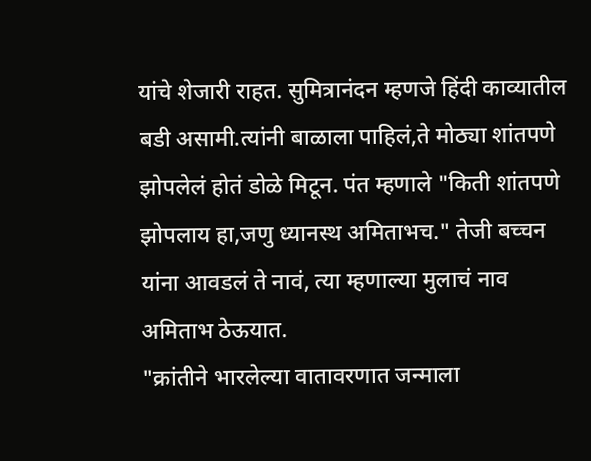यांचे शेजारी राहत. सुमित्रानंदन म्हणजे हिंदी काव्यातील बडी असामी.त्यांनी बाळाला पाहिलं,ते मोठ्या शांतपणे झोपलेलं होतं डोळे मिटून. पंत म्हणाले "किती शांतपणे झोपलाय हा,जणु ध्यानस्थ अमिताभच." तेजी बच्चन यांना आवडलं ते नावं, त्या म्हणाल्या मुलाचं नाव अमिताभ ठेऊयात.
"क्रांतीने भारलेल्या वातावरणात जन्माला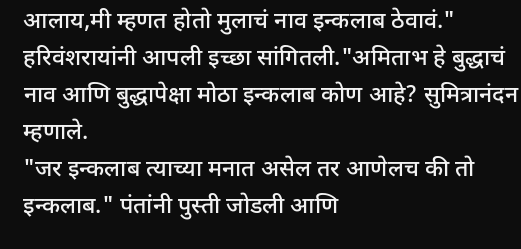आलाय,मी म्हणत होतो मुलाचं नाव इन्कलाब ठेवावं." हरिवंशरायांनी आपली इच्छा सांगितली."अमिताभ हे बुद्धाचं नाव आणि बुद्धापेक्षा मोठा इन्कलाब कोण आहे? सुमित्रानंदन म्हणाले.
"जर इन्कलाब त्याच्या मनात असेल तर आणेलच की तो इन्कलाब." पंतांनी पुस्ती जोडली आणि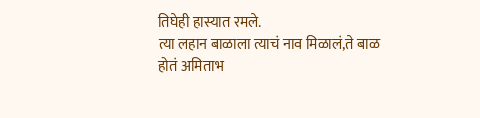तिघेही हास्यात रमले.
त्या लहान बाळाला त्याचं नाव मिळालं,ते बाळ होतं अमिताभ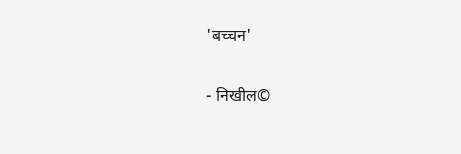'बच्चन'

- निखील©